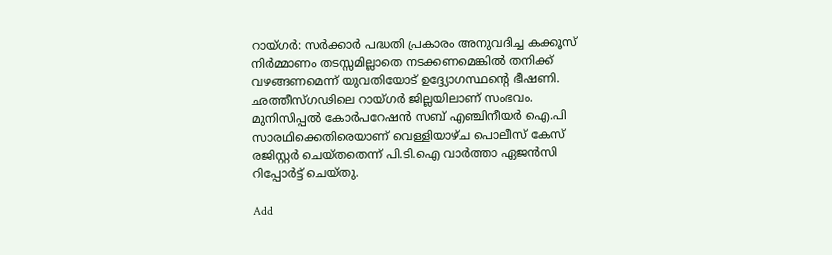റായ്‍ഗര്‍: സര്‍ക്കാര്‍ പദ്ധതി പ്രകാരം അനുവദിച്ച കക്കൂസ് നിര്‍മ്മാണം തടസ്സമില്ലാതെ നടക്കണമെങ്കില്‍ തനിക്ക് വഴങ്ങണമെന്ന് യുവതിയോട് ഉദ്ദ്യോഗസ്ഥന്റെ ഭീഷണി. ഛത്തീസ്‍ഗഢിലെ റായ്ഗര്‍ ജില്ലയിലാണ് സംഭവം. മുനിസിപ്പല്‍ കോര്‍പറേഷന്‍ സബ് എഞ്ചിനീയര്‍ ഐ.പി സാരഥിക്കെതിരെയാണ് വെള്ളിയാഴ്ച പൊലീസ് കേസ് രജിസ്റ്റര്‍ ചെയ്തതെന്ന് പി.ടി.ഐ വാര്‍ത്താ ഏജന്‍സി റിപ്പോര്‍ട്ട് ചെയ്തു.

Add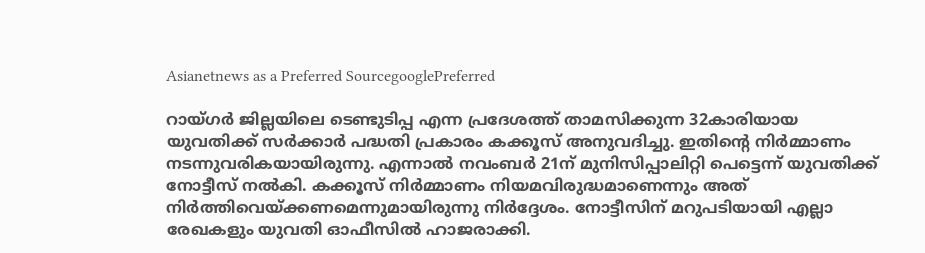Asianetnews as a Preferred SourcegooglePreferred

റായ്‍ഗര്‍ ജില്ലയിലെ ടെണ്ടുടിപ്പ എന്ന പ്രദേശത്ത് താമസിക്കുന്ന 32കാരിയായ യുവതിക്ക് സര്‍ക്കാര്‍ പദ്ധതി പ്രകാരം കക്കൂസ് അനുവദിച്ചു. ഇതിന്റെ നിര്‍മ്മാണം നടന്നുവരികയായിരുന്നു. എന്നാല്‍ നവംബര്‍ 21ന് മുനിസിപ്പാലിറ്റി പെട്ടെന്ന് യുവതിക്ക് നോട്ടീസ് നല്‍കി. കക്കൂസ് നിര്‍മ്മാണം നിയമവിരുദ്ധമാണെന്നും അത് നിര്‍ത്തിവെയ്‌ക്കണമെന്നുമായിരുന്നു നിര്‍ദ്ദേശം. നോട്ടീസിന് മറുപടിയായി എല്ലാ രേഖകളും യുവതി ഓഫീസില്‍ ഹാജരാക്കി.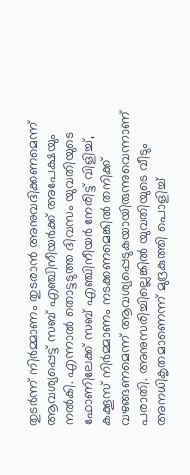തുടര്‍ന്ന് നിര്‍മ്മാണം തുടരാന്‍ അനുവദിക്കണമെന്ന് ആവശ്യപ്പെട്ട് സബ് എഞ്ചിനീയര്‍ക്ക് അപേക്ഷയും നല്‍കി. എന്നാല്‍ തൊട്ടടുത്ത ദിവസം യുവതിയുടെ ഫോണിലേക്ക് സബ് എഞ്ചിനീയര്‍ നേരിട്ട് വിളിച്ച്, കക്കൂസ് നിര്‍മ്മാണം നടക്കണമെങ്കില്‍ തനിക്ക് വഴങ്ങണമെന്ന് ആവശ്യപ്പെടുകയായിരുന്നുവെന്നാണ് പരാതി. അനുസരിച്ചില്ലെങ്കില്‍ യുവതിയുടെ വീടും അനധികൃതമാണെന്ന് മുദ്രകുത്തി പൊളിച്ച്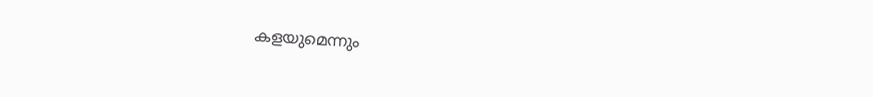കളയുമെന്നും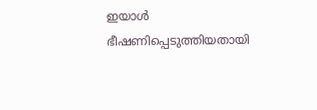ഇയാള്‍ ഭീഷണിപ്പെടുത്തിയതായി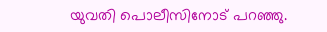യുവതി പൊലീസിനോട് പറഞ്ഞു.